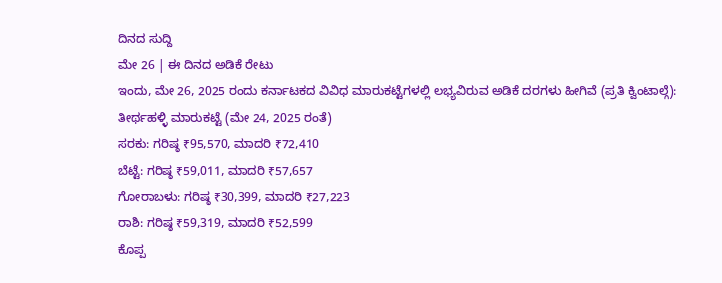ದಿನದ ಸುದ್ದಿ
ಮೇ 26 | ಈ ದಿನದ ಅಡಿಕೆ ರೇಟು
ಇಂದು, ಮೇ 26, 2025 ರಂದು ಕರ್ನಾಟಕದ ವಿವಿಧ ಮಾರುಕಟ್ಟೆಗಳಲ್ಲಿ ಲಭ್ಯವಿರುವ ಅಡಿಕೆ ದರಗಳು ಹೀಗಿವೆ (ಪ್ರತಿ ಕ್ವಿಂಟಾಲ್ಗೆ):
ತೀರ್ಥಹಳ್ಳಿ ಮಾರುಕಟ್ಟೆ (ಮೇ 24, 2025 ರಂತೆ)
ಸರಕು: ಗರಿಷ್ಠ ₹95,570, ಮಾದರಿ ₹72,410
ಬೆಟ್ಟೆ: ಗರಿಷ್ಠ ₹59,011, ಮಾದರಿ ₹57,657
ಗೋರಾಬಳು: ಗರಿಷ್ಠ ₹30,399, ಮಾದರಿ ₹27,223
ರಾಶಿ: ಗರಿಷ್ಠ ₹59,319, ಮಾದರಿ ₹52,599
ಕೊಪ್ಪ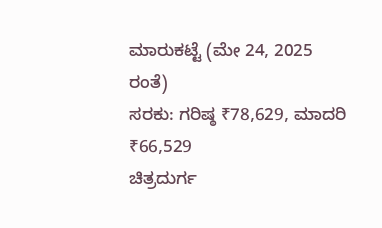ಮಾರುಕಟ್ಟೆ (ಮೇ 24, 2025 ರಂತೆ)
ಸರಕು: ಗರಿಷ್ಠ ₹78,629, ಮಾದರಿ ₹66,529
ಚಿತ್ರದುರ್ಗ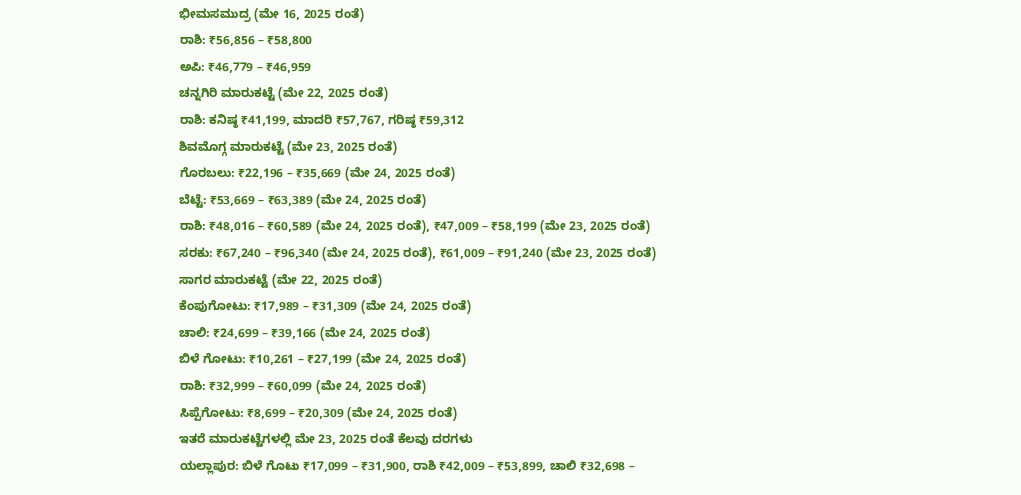ಭೀಮಸಮುದ್ರ (ಮೇ 16, 2025 ರಂತೆ)
ರಾಶಿ: ₹56,856 – ₹58,800
ಅಪಿ: ₹46,779 – ₹46,959
ಚನ್ನಗಿರಿ ಮಾರುಕಟ್ಟೆ (ಮೇ 22, 2025 ರಂತೆ)
ರಾಶಿ: ಕನಿಷ್ಠ ₹41,199, ಮಾದರಿ ₹57,767, ಗರಿಷ್ಠ ₹59,312
ಶಿವಮೊಗ್ಗ ಮಾರುಕಟ್ಟೆ (ಮೇ 23, 2025 ರಂತೆ)
ಗೊರಬಲು: ₹22,196 – ₹35,669 (ಮೇ 24, 2025 ರಂತೆ)
ಬೆಟ್ಟೆ: ₹53,669 – ₹63,389 (ಮೇ 24, 2025 ರಂತೆ)
ರಾಶಿ: ₹48,016 – ₹60,589 (ಮೇ 24, 2025 ರಂತೆ), ₹47,009 – ₹58,199 (ಮೇ 23, 2025 ರಂತೆ)
ಸರಕು: ₹67,240 – ₹96,340 (ಮೇ 24, 2025 ರಂತೆ), ₹61,009 – ₹91,240 (ಮೇ 23, 2025 ರಂತೆ)
ಸಾಗರ ಮಾರುಕಟ್ಟೆ (ಮೇ 22, 2025 ರಂತೆ)
ಕೆಂಪುಗೋಟು: ₹17,989 – ₹31,309 (ಮೇ 24, 2025 ರಂತೆ)
ಚಾಲಿ: ₹24,699 – ₹39,166 (ಮೇ 24, 2025 ರಂತೆ)
ಬಿಳೆ ಗೋಟು: ₹10,261 – ₹27,199 (ಮೇ 24, 2025 ರಂತೆ)
ರಾಶಿ: ₹32,999 – ₹60,099 (ಮೇ 24, 2025 ರಂತೆ)
ಸಿಪ್ಪೆಗೋಟು: ₹8,699 – ₹20,309 (ಮೇ 24, 2025 ರಂತೆ)
ಇತರೆ ಮಾರುಕಟ್ಟೆಗಳಲ್ಲಿ ಮೇ 23, 2025 ರಂತೆ ಕೆಲವು ದರಗಳು
ಯಲ್ಲಾಪುರ: ಬಿಳೆ ಗೊಟು ₹17,099 – ₹31,900, ರಾಶಿ ₹42,009 – ₹53,899, ಚಾಲಿ ₹32,698 –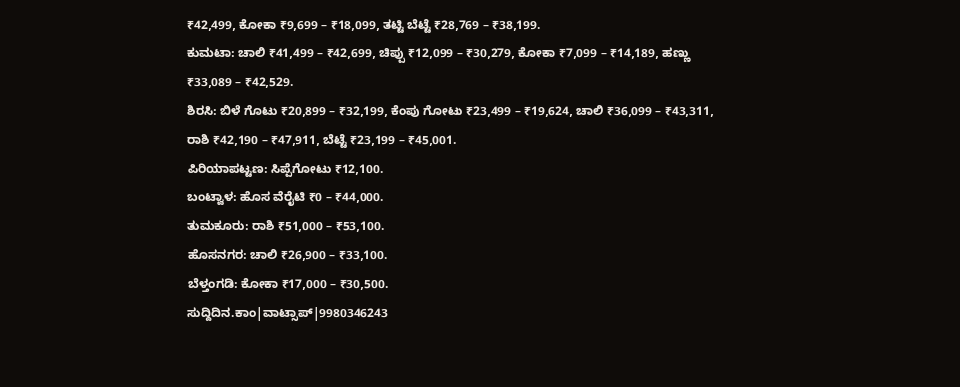₹42,499, ಕೋಕಾ ₹9,699 – ₹18,099, ತಟ್ಟಿ ಬೆಟ್ಟೆ ₹28,769 – ₹38,199.
ಕುಮಟಾ: ಚಾಲಿ ₹41,499 – ₹42,699, ಚಿಪ್ಪು ₹12,099 – ₹30,279, ಕೋಕಾ ₹7,099 – ₹14,189, ಹಣ್ಣು ₹33,089 – ₹42,529.
ಶಿರಸಿ: ಬಿಳೆ ಗೊಟು ₹20,899 – ₹32,199, ಕೆಂಪು ಗೋಟು ₹23,499 – ₹19,624, ಚಾಲಿ ₹36,099 – ₹43,311, ರಾಶಿ ₹42,190 – ₹47,911, ಬೆಟ್ಟೆ ₹23,199 – ₹45,001.
ಪಿರಿಯಾಪಟ್ಟಣ: ಸಿಪ್ಪೆಗೋಟು ₹12,100.
ಬಂಟ್ವಾಳ: ಹೊಸ ವೆರೈಟಿ ₹0 – ₹44,000.
ತುಮಕೂರು: ರಾಶಿ ₹51,000 – ₹53,100.
ಹೊಸನಗರ: ಚಾಲಿ ₹26,900 – ₹33,100.
ಬೆಳ್ತಂಗಡಿ: ಕೋಕಾ ₹17,000 – ₹30,500.
ಸುದ್ದಿದಿನ.ಕಾಂ|ವಾಟ್ಸಾಪ್|9980346243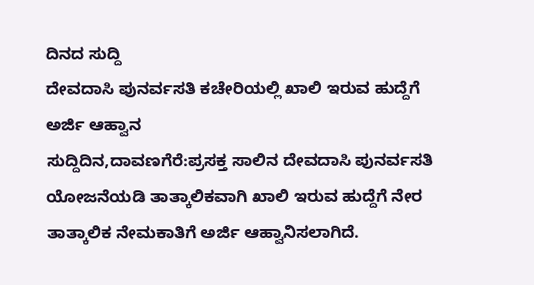ದಿನದ ಸುದ್ದಿ
ದೇವದಾಸಿ ಪುನರ್ವಸತಿ ಕಚೇರಿಯಲ್ಲಿ ಖಾಲಿ ಇರುವ ಹುದ್ದೆಗೆ ಅರ್ಜಿ ಆಹ್ವಾನ
ಸುದ್ದಿದಿನ,ದಾವಣಗೆರೆ:ಪ್ರಸಕ್ತ ಸಾಲಿನ ದೇವದಾಸಿ ಪುನರ್ವಸತಿ ಯೋಜನೆಯಡಿ ತಾತ್ಕಾಲಿಕವಾಗಿ ಖಾಲಿ ಇರುವ ಹುದ್ದೆಗೆ ನೇರ ತಾತ್ಕಾಲಿಕ ನೇಮಕಾತಿಗೆ ಅರ್ಜಿ ಆಹ್ವಾನಿಸಲಾಗಿದೆ.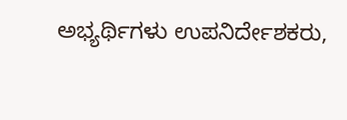ಅಭ್ಯರ್ಥಿಗಳು ಉಪನಿರ್ದೇಶಕರು,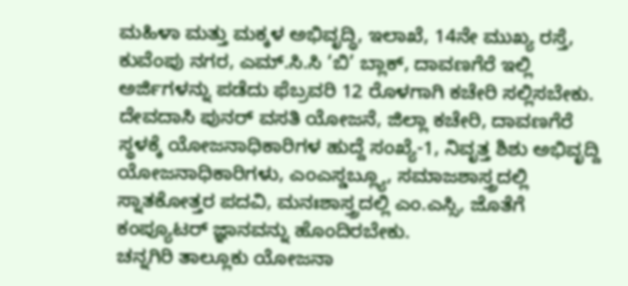ಮಹಿಳಾ ಮತ್ತು ಮಕ್ಕಳ ಅಭಿವೃದ್ಧಿ, ಇಲಾಖೆ, 14ನೇ ಮುಖ್ಯ ರಸ್ತೆ, ಕುವೆಂಪು ನಗರ, ಎಮ್.ಸಿ.ಸಿ ‘ಬಿ’ ಬ್ಲಾಕ್, ದಾವಣಗೆರೆ ಇಲ್ಲಿ ಅರ್ಜಿಗಳನ್ನು ಪಡೆದು ಫೆಬ್ರವರಿ 12 ರೊಳಗಾಗಿ ಕಚೇರಿ ಸಲ್ಲಿಸಬೇಕು.
ದೇವದಾಸಿ ಪುನರ್ ವಸತಿ ಯೋಜನೆ, ಜಿಲ್ಲಾ ಕಚೇರಿ, ದಾವಣಗೆರೆ ಸ್ಥಳಕ್ಕೆ ಯೋಜನಾಧಿಕಾರಿಗಳ ಹುದ್ದೆ ಸಂಖ್ಯೆ-1, ನಿವೃತ್ತ ಶಿಶು ಅಭಿವೃದ್ದಿ ಯೋಜನಾಧಿಕಾರಿಗಳು, ಎಂಎಸ್ಡಬ್ಲ್ಯೂ, ಸಮಾಜಶಾಸ್ತ್ರದಲ್ಲಿ ಸ್ನಾತಕೋತ್ತರ ಪದವಿ, ಮನಃಶಾಸ್ತ್ರದಲ್ಲಿ ಎಂ.ಎಸ್ಸಿ, ಜೊತೆಗೆ ಕಂಪ್ಯೂಟರ್ ಜ್ಞಾನವನ್ನು ಹೊಂದಿರಬೇಕು.
ಚನ್ನಗಿರಿ ತಾಲ್ಲೂಕು ಯೋಜನಾ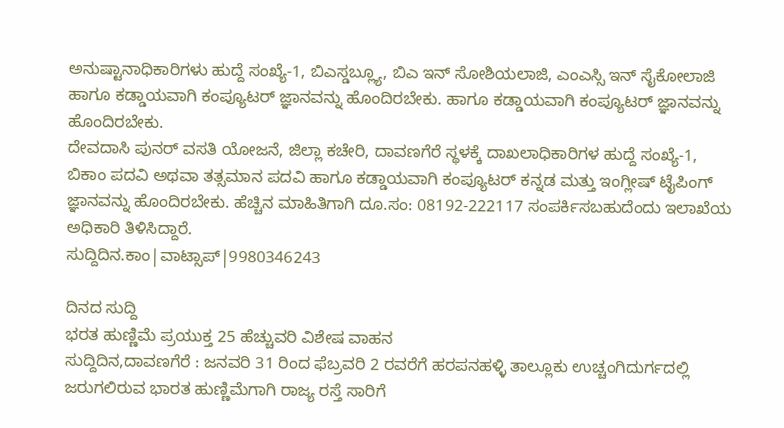ಅನುಷ್ಟಾನಾಧಿಕಾರಿಗಳು ಹುದ್ದೆ ಸಂಖ್ಯೆ-1, ಬಿಎಸ್ಡಬ್ಲ್ಯೂ, ಬಿಎ ಇನ್ ಸೋಶಿಯಲಾಜಿ, ಎಂಎಸ್ಸಿ ಇನ್ ಸೈಕೋಲಾಜಿ ಹಾಗೂ ಕಡ್ಡಾಯವಾಗಿ ಕಂಪ್ಯೂಟರ್ ಜ್ಞಾನವನ್ನು ಹೊಂದಿರಬೇಕು. ಹಾಗೂ ಕಡ್ಡಾಯವಾಗಿ ಕಂಪ್ಯೂಟರ್ ಜ್ಞಾನವನ್ನು ಹೊಂದಿರಬೇಕು.
ದೇವದಾಸಿ ಪುನರ್ ವಸತಿ ಯೋಜನೆ, ಜಿಲ್ಲಾ ಕಚೇರಿ, ದಾವಣಗೆರೆ ಸ್ಥಳಕ್ಕೆ ದಾಖಲಾಧಿಕಾರಿಗಳ ಹುದ್ದೆ ಸಂಖ್ಯೆ-1, ಬಿಕಾಂ ಪದವಿ ಅಥವಾ ತತ್ಸಮಾನ ಪದವಿ ಹಾಗೂ ಕಡ್ಡಾಯವಾಗಿ ಕಂಪ್ಯೂಟರ್ ಕನ್ನಡ ಮತ್ತು ಇಂಗ್ಲೀಷ್ ಟೈಪಿಂಗ್ ಜ್ಞಾನವನ್ನು ಹೊಂದಿರಬೇಕು. ಹೆಚ್ಚಿನ ಮಾಹಿತಿಗಾಗಿ ದೂ.ಸಂ: 08192-222117 ಸಂಪರ್ಕಿಸಬಹುದೆಂದು ಇಲಾಖೆಯ ಅಧಿಕಾರಿ ತಿಳಿಸಿದ್ದಾರೆ.
ಸುದ್ದಿದಿನ.ಕಾಂ|ವಾಟ್ಸಾಪ್|9980346243

ದಿನದ ಸುದ್ದಿ
ಭರತ ಹುಣ್ಣಿಮೆ ಪ್ರಯುಕ್ತ 25 ಹೆಚ್ಚುವರಿ ವಿಶೇಷ ವಾಹನ
ಸುದ್ದಿದಿನ,ದಾವಣಗೆರೆ : ಜನವರಿ 31 ರಿಂದ ಫೆಬ್ರವರಿ 2 ರವರೆಗೆ ಹರಪನಹಳ್ಳಿ ತಾಲ್ಲೂಕು ಉಚ್ಚಂಗಿದುರ್ಗದಲ್ಲಿ ಜರುಗಲಿರುವ ಭಾರತ ಹುಣ್ಣಿಮೆಗಾಗಿ ರಾಜ್ಯ ರಸ್ತೆ ಸಾರಿಗೆ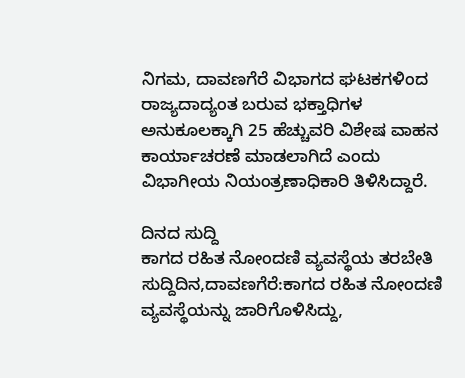ನಿಗಮ, ದಾವಣಗೆರೆ ವಿಭಾಗದ ಘಟಕಗಳಿಂದ ರಾಜ್ಯದಾದ್ಯಂತ ಬರುವ ಭಕ್ತಾಧಿಗಳ ಅನುಕೂಲಕ್ಕಾಗಿ 25 ಹೆಚ್ಚುವರಿ ವಿಶೇಷ ವಾಹನ ಕಾರ್ಯಾಚರಣೆ ಮಾಡಲಾಗಿದೆ ಎಂದು ವಿಭಾಗೀಯ ನಿಯಂತ್ರಣಾಧಿಕಾರಿ ತಿಳಿಸಿದ್ದಾರೆ.

ದಿನದ ಸುದ್ದಿ
ಕಾಗದ ರಹಿತ ನೋಂದಣಿ ವ್ಯವಸ್ಥೆಯ ತರಬೇತಿ
ಸುದ್ದಿದಿನ,ದಾವಣಗೆರೆ:ಕಾಗದ ರಹಿತ ನೋಂದಣಿ ವ್ಯವಸ್ಥೆಯನ್ನು ಜಾರಿಗೊಳಿಸಿದ್ದು,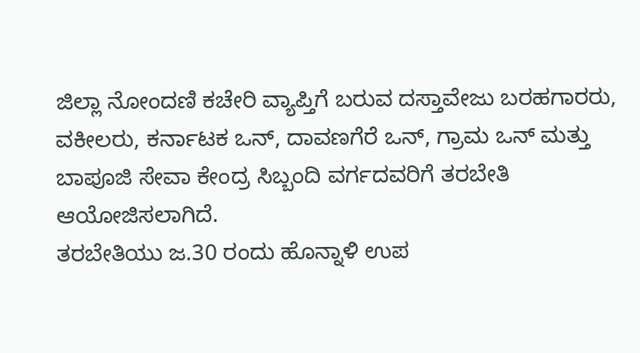ಜಿಲ್ಲಾ ನೋಂದಣಿ ಕಚೇರಿ ವ್ಯಾಪ್ತಿಗೆ ಬರುವ ದಸ್ತಾವೇಜು ಬರಹಗಾರರು, ವಕೀಲರು, ಕರ್ನಾಟಕ ಒನ್, ದಾವಣಗೆರೆ ಒನ್, ಗ್ರಾಮ ಒನ್ ಮತ್ತು ಬಾಪೂಜಿ ಸೇವಾ ಕೇಂದ್ರ ಸಿಬ್ಬಂದಿ ವರ್ಗದವರಿಗೆ ತರಬೇತಿ ಆಯೋಜಿಸಲಾಗಿದೆ.
ತರಬೇತಿಯು ಜ.30 ರಂದು ಹೊನ್ನಾಳಿ ಉಪ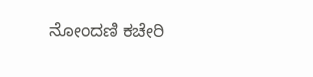ನೋಂದಣಿ ಕಚೇರಿ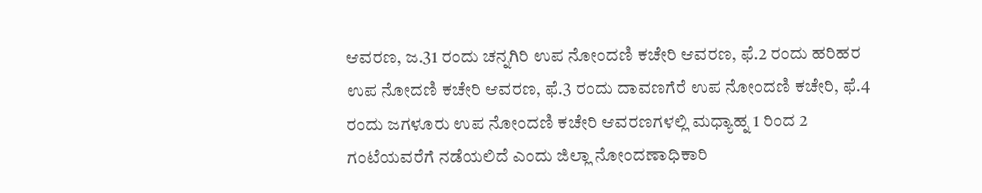ಆವರಣ, ಜ.31 ರಂದು ಚನ್ನಗಿರಿ ಉಪ ನೋಂದಣಿ ಕಚೇರಿ ಆವರಣ, ಫೆ.2 ರಂದು ಹರಿಹರ ಉಪ ನೋದಣಿ ಕಚೇರಿ ಆವರಣ, ಫೆ.3 ರಂದು ದಾವಣಗೆರೆ ಉಪ ನೋಂದಣಿ ಕಚೇರಿ, ಫೆ.4 ರಂದು ಜಗಳೂರು ಉಪ ನೋಂದಣಿ ಕಚೇರಿ ಆವರಣಗಳಲ್ಲಿ ಮಧ್ಯಾಹ್ನ 1 ರಿಂದ 2 ಗಂಟೆಯವರೆಗೆ ನಡೆಯಲಿದೆ ಎಂದು ಜಿಲ್ಲಾ ನೋಂದಣಾಧಿಕಾರಿ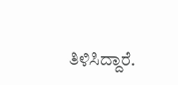ತಿಳಿಸಿದ್ದಾರೆ.